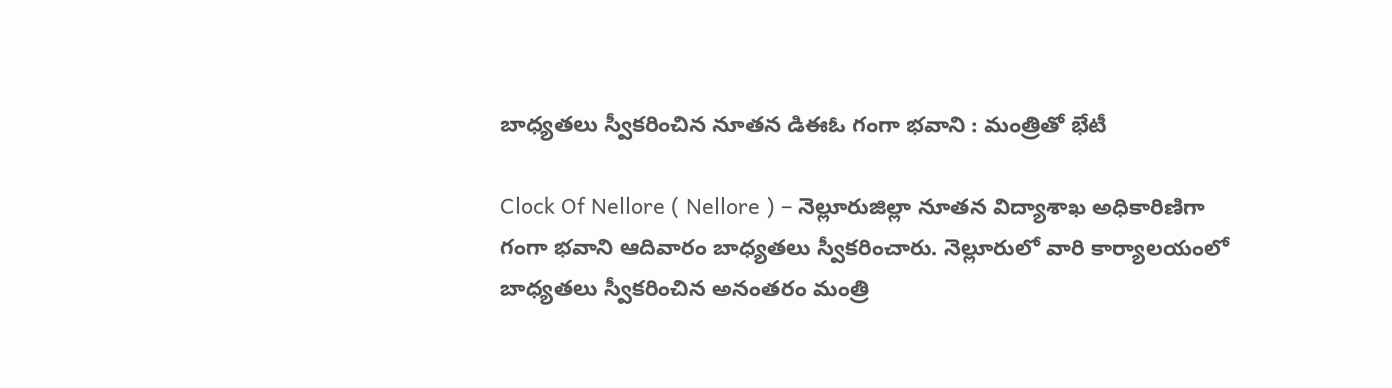బాధ్యతలు స్వీకరించిన నూతన డిఈఓ గంగా భవాని : మంత్రితో భేటీ

Clock Of Nellore ( Nellore ) – నెల్లూరుజిల్లా నూతన విద్యాశాఖ అధికారిణిగా గంగా భవాని ఆదివారం బాధ్యతలు స్వీకరించారు. నెల్లూరులో వారి కార్యాలయంలో బాధ్యతలు స్వీకరించిన అనంతరం మంత్రి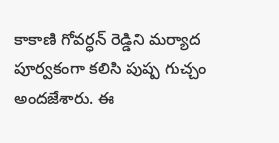కాకాణి గోవర్ధన్ రెడ్డిని మర్యాద పూర్వకంగా కలిసి పుష్ప గుచ్చం అందజేశారు. ఈ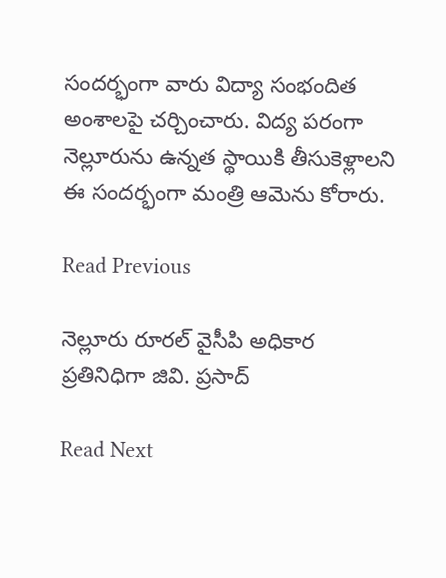సందర్భంగా వారు విద్యా సంభందిత అంశాలపై చర్చించారు. విద్య పరంగా నెల్లూరును ఉన్నత స్థాయికి తీసుకెళ్లాలని ఈ సందర్భంగా మంత్రి ఆమెను కోరారు.

Read Previous

నెల్లూరు రూరల్ వైసీపి అధికార ప్రతినిధిగా జివి. ప్రసాద్

Read Next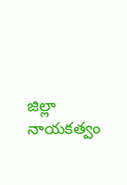జిల్లా నాయకత్వం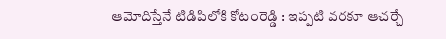ఆమోదిస్తేనే టిడిపిలోకి కోటంరెడ్డి : ఇప్పటి వరకూ ఆచర్చే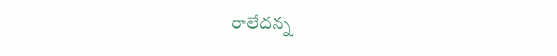రాలేదన్న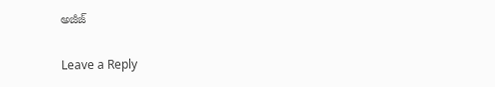అజీజ్

Leave a Reply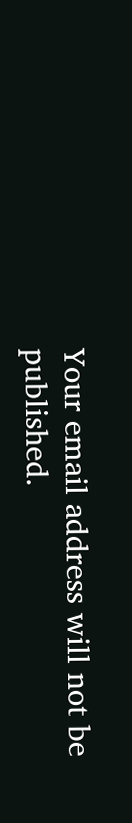Your email address will not be published.